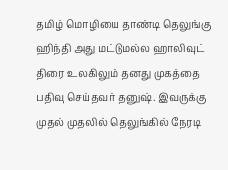தமிழ் மொழியை தாண்டி தெலுங்கு ஹிந்தி அது மட்டுமல்ல ஹாலிவுட் திரை உலகிலும் தனது முகத்தை பதிவு செய்தவர் தனுஷ். இவருக்கு முதல் முதலில் தெலுங்கில் நேரடி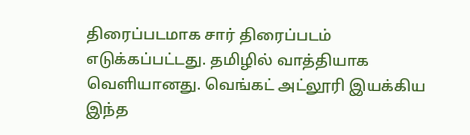திரைப்படமாக சார் திரைப்படம் எடுக்கப்பட்டது. தமிழில் வாத்தியாக வெளியானது. வெங்கட் அட்லூரி இயக்கிய இந்த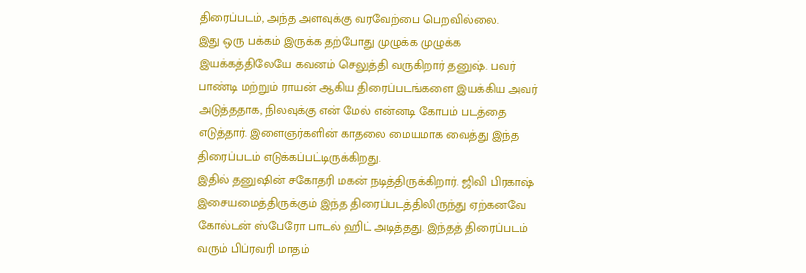திரைப்படம், அந்த அளவுக்கு வரவேற்பை பெறவில்லை.
இது ஒரு பக்கம் இருக்க தற்போது முழுக்க முழுக்க இயக்கத்திலேயே கவனம் செலுத்தி வருகிறார் தனுஷ். பவர் பாண்டி மற்றும் ராயன் ஆகிய திரைப்படங்களை இயக்கிய அவர் அடுத்ததாக, நிலவுக்கு என் மேல் என்னடி கோபம் படத்தை எடுத்தார். இளைஞர்களின் காதலை மையமாக வைத்து இந்த திரைப்படம் எடுக்கப்பட்டிருக்கிறது.
இதில் தனுஷின் சகோதரி மகன் நடித்திருக்கிறார். ஜிவி பிரகாஷ் இசையமைத்திருக்கும் இந்த திரைப்படத்திலிருந்து ஏற்கனவே கோல்டன் ஸ்பேரோ பாடல் ஹிட் அடித்தது. இந்தத் திரைப்படம் வரும் பிப்ரவரி மாதம்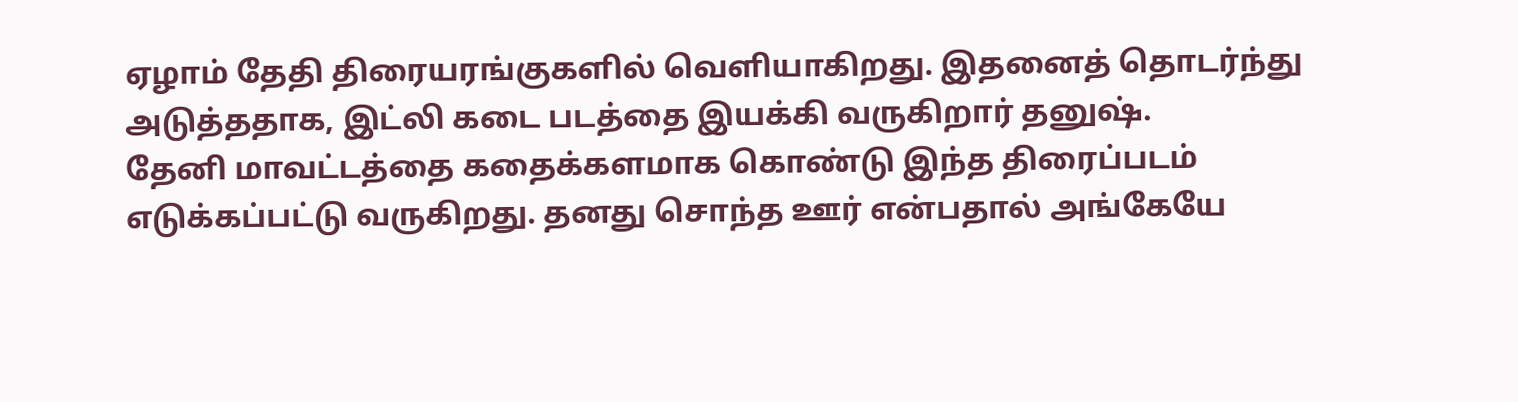ஏழாம் தேதி திரையரங்குகளில் வெளியாகிறது. இதனைத் தொடர்ந்து அடுத்ததாக, இட்லி கடை படத்தை இயக்கி வருகிறார் தனுஷ்.
தேனி மாவட்டத்தை கதைக்களமாக கொண்டு இந்த திரைப்படம் எடுக்கப்பட்டு வருகிறது. தனது சொந்த ஊர் என்பதால் அங்கேயே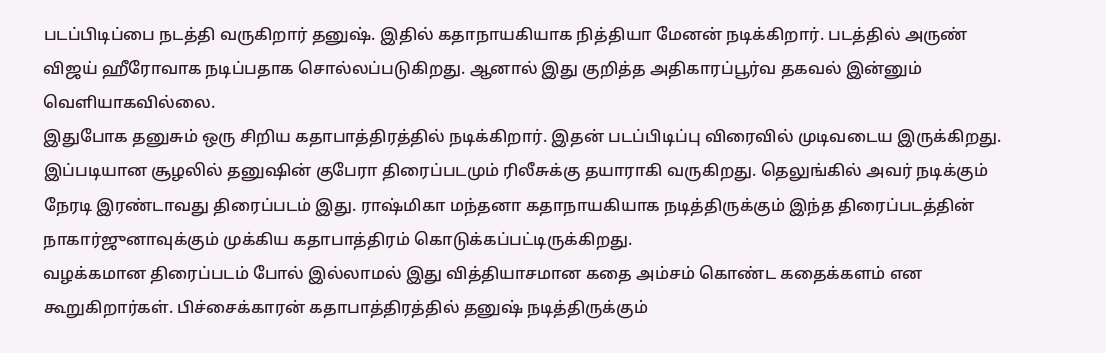படப்பிடிப்பை நடத்தி வருகிறார் தனுஷ். இதில் கதாநாயகியாக நித்தியா மேனன் நடிக்கிறார். படத்தில் அருண் விஜய் ஹீரோவாக நடிப்பதாக சொல்லப்படுகிறது. ஆனால் இது குறித்த அதிகாரப்பூர்வ தகவல் இன்னும் வெளியாகவில்லை.
இதுபோக தனுசும் ஒரு சிறிய கதாபாத்திரத்தில் நடிக்கிறார். இதன் படப்பிடிப்பு விரைவில் முடிவடைய இருக்கிறது. இப்படியான சூழலில் தனுஷின் குபேரா திரைப்படமும் ரிலீசுக்கு தயாராகி வருகிறது. தெலுங்கில் அவர் நடிக்கும் நேரடி இரண்டாவது திரைப்படம் இது. ராஷ்மிகா மந்தனா கதாநாயகியாக நடித்திருக்கும் இந்த திரைப்படத்தின் நாகார்ஜுனாவுக்கும் முக்கிய கதாபாத்திரம் கொடுக்கப்பட்டிருக்கிறது.
வழக்கமான திரைப்படம் போல் இல்லாமல் இது வித்தியாசமான கதை அம்சம் கொண்ட கதைக்களம் என கூறுகிறார்கள். பிச்சைக்காரன் கதாபாத்திரத்தில் தனுஷ் நடித்திருக்கும்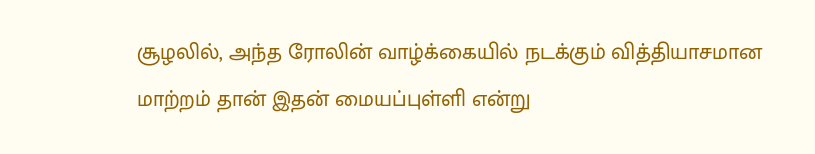சூழலில், அந்த ரோலின் வாழ்க்கையில் நடக்கும் வித்தியாசமான மாற்றம் தான் இதன் மையப்புள்ளி என்று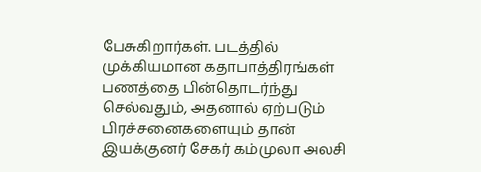பேசுகிறார்கள். படத்தில் முக்கியமான கதாபாத்திரங்கள் பணத்தை பின்தொடர்ந்து செல்வதும், அதனால் ஏற்படும் பிரச்சனைகளையும் தான் இயக்குனர் சேகர் கம்முலா அலசி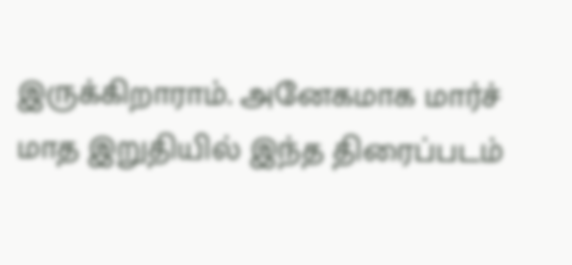இருக்கிறாராம். அனேகமாக மார்ச் மாத இறுதியில் இந்த திரைப்படம்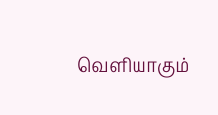வெளியாகும்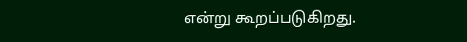என்று கூறப்படுகிறது.